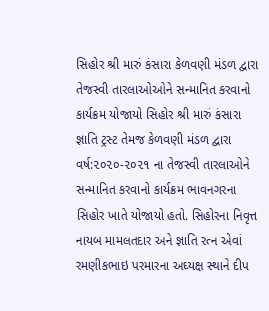સિહોર શ્રી મારું કંસારા કેળવણી મંડળ દ્વારા તેજસ્વી તારલાઓઓને સન્માનિત કરવાનો કાર્યક્રમ યોજાયો સિહોર શ્રી મારું કંસારા જ્ઞાતિ ટ્રસ્ટ તેમજ કેળવણી મંડળ દ્વારા વર્ષ:૨૦૨૦-૨૦૨૧ ના તેજસ્વી તારલાઓને સન્માનિત કરવાનો કાર્યક્રમ ભાવનગરના સિહોર ખાતે યોજાયો હતો. સિહોરના નિવૃત્ત નાયબ મામલતદાર અને જ્ઞાતિ રત્ન એવાં રમણીકભાઇ પરમારના અઘ્યક્ષ સ્થાને દીપ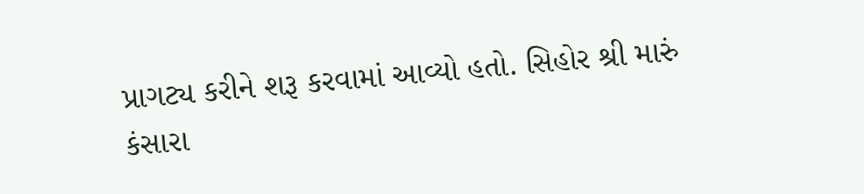પ્રાગટ્ય કરીને શરૂ કરવામાં આવ્યો હતો. સિહોર શ્રી મારું કંસારા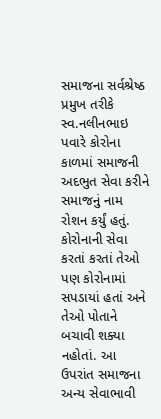સમાજના સર્વશ્રેષ્ઠ પ્રમુખ તરીકે સ્વ.નલીનભાઇ પવારે કોરોના કાળમાં સમાજની અદભુત સેવા કરીને સમાજનું નામ રોશન કર્યું હતું. કોરોનાની સેવા કરતાં કરતાં તેઓ પણ કોરોનામાં સપડાયાં હતાં અને તેઓ પોતાને બચાવી શક્યા નહોતાં. આ ઉપરાંત સમાજના અન્ય સેવાભાવી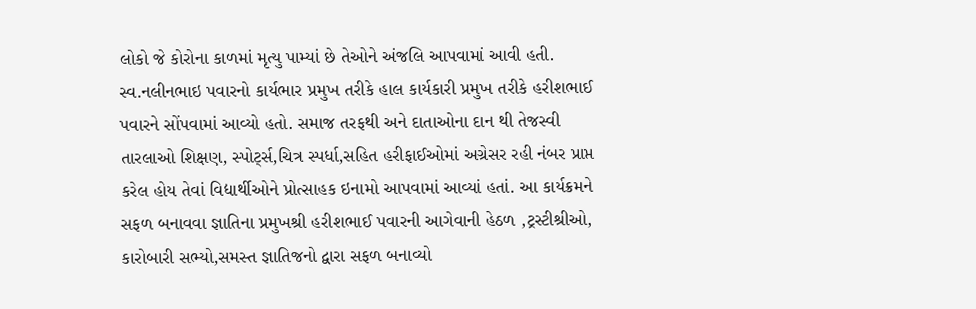લોકો જે કોરોના કાળમાં મૃત્યુ પામ્યાં છે તેઓને અંજલિ આપવામાં આવી હતી. સ્વ.નલીનભાઇ પવારનો કાર્યભાર પ્રમુખ તરીકે હાલ કાર્યકારી પ્રમુખ તરીકે હરીશભાઈ પવારને સોંપવામાં આવ્યો હતો. સમાજ તરફથી અને દાતાઓના દાન થી તેજસ્વી તારલાઓ શિક્ષણ, સ્પોર્ટ્સ,ચિત્ર સ્પર્ધા,સહિત હરીફાઈઓમાં અગ્રેસર રહી નંબર પ્રાપ્ત કરેલ હોય તેવાં વિદ્યાર્થીઓને પ્રોત્સાહક ઇનામો આપવામાં આવ્યાં હતાં. આ કાર્યક્રમને સફળ બનાવવા જ્ઞાતિના પ્રમુખશ્રી હરીશભાઈ પવારની આગેવાની હેઠળ ,ટ્રસ્ટીશ્રીઓ, કારોબારી સભ્યો,સમસ્ત જ્ઞાતિજનો દ્વારા સફળ બનાવ્યો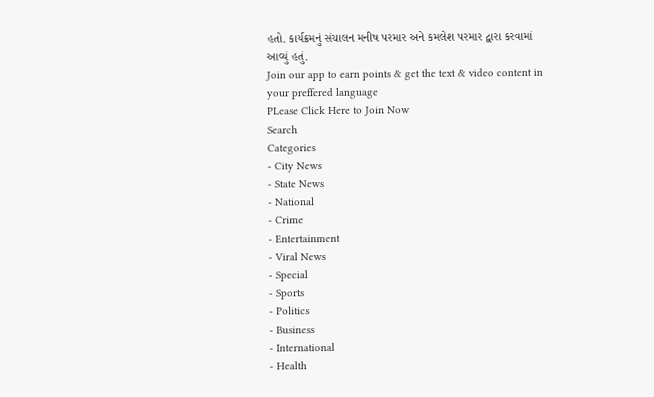હતો. કાર્યક્રમનું સંચાલન મનીષ પરમાર અને કમલેશ પરમાર દ્વારા કરવામાં આવ્યું હતું.
Join our app to earn points & get the text & video content in your preffered language
PLease Click Here to Join Now
Search
Categories
- City News
- State News
- National
- Crime
- Entertainment
- Viral News
- Special
- Sports
- Politics
- Business
- International
- Health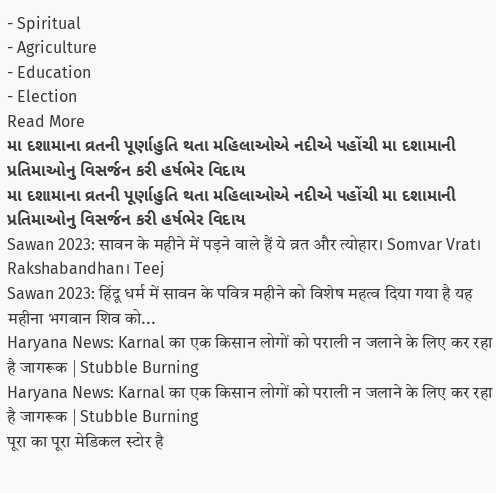- Spiritual
- Agriculture
- Education
- Election
Read More
મા દશામાના વ્રતની પૂર્ણાહુતિ થતા મહિલાઓએ નદીએ પહોંચી મા દશામાની પ્રતિમાઓનુ વિસર્જન કરી હર્ષભેર વિદાય
મા દશામાના વ્રતની પૂર્ણાહુતિ થતા મહિલાઓએ નદીએ પહોંચી મા દશામાની પ્રતિમાઓનુ વિસર્જન કરી હર્ષભેર વિદાય
Sawan 2023: सावन के महीने में पड़ने वाले हैं ये व्रत और त्योहार। Somvar Vrat। Rakshabandhan। Teej
Sawan 2023: हिंदू धर्म में सावन के पवित्र महीने को विशेष महत्व दिया गया है यह महीना भगवान शिव को...
Haryana News: Karnal का एक किसान लोगों को पराली न जलाने के लिए कर रहा है जागरूक | Stubble Burning
Haryana News: Karnal का एक किसान लोगों को पराली न जलाने के लिए कर रहा है जागरूक | Stubble Burning
पूरा का पूरा मेडिकल स्टोर है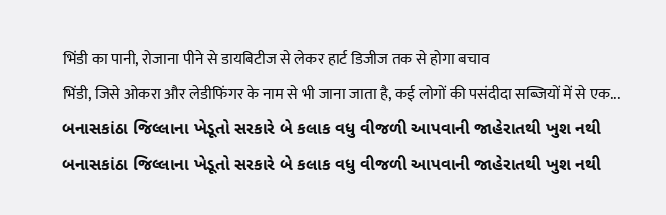भिंडी का पानी, रोजाना पीने से डायबिटीज से लेकर हार्ट डिजीज तक से होगा बचाव
भिंडी, जिसे ओकरा और लेडीफिंगर के नाम से भी जाना जाता है, कई लोगों की पसंदीदा सब्जियों में से एक...
બનાસકાંઠા જિલ્લાના ખેડૂતો સરકારે બે કલાક વધુ વીજળી આપવાની જાહેરાતથી ખુશ નથી
બનાસકાંઠા જિલ્લાના ખેડૂતો સરકારે બે કલાક વધુ વીજળી આપવાની જાહેરાતથી ખુશ નથી